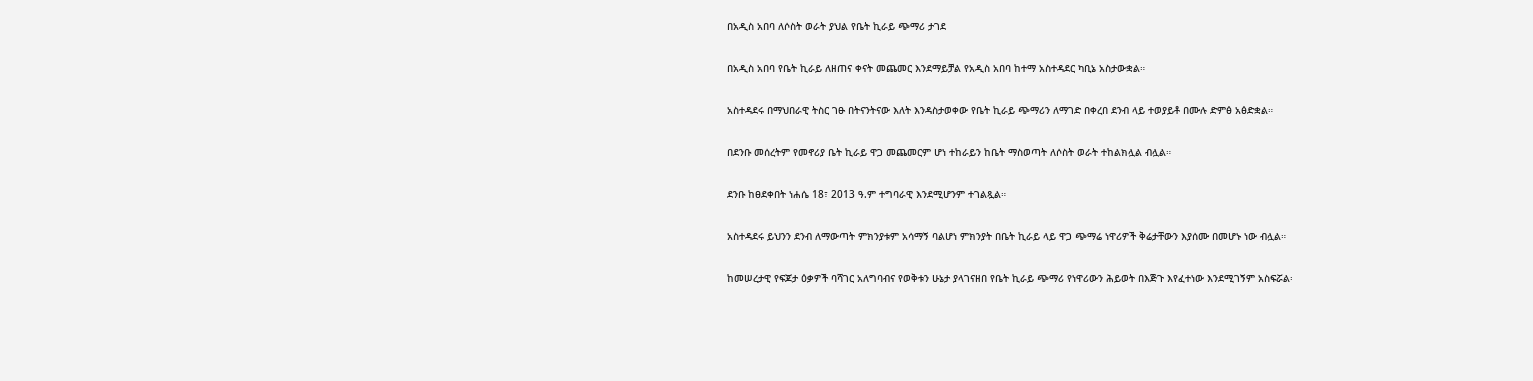በአዲስ አበባ ለሶስት ወራት ያህል የቤት ኪራይ ጭማሪ ታገደ

በአዲስ አበባ የቤት ኪራይ ለዘጠና ቀናት መጨመር እንደማይቻል የአዲስ አበባ ከተማ አስተዳደር ካቢኔ አስታውቋል።

አስተዳደሩ በማህበራዊ ትስር ገፁ በትናንትናው እለት እንዳስታወቀው የቤት ኪራይ ጭማሪን ለማገድ በቀረበ ደንብ ላይ ተወያይቶ በሙሉ ድምፅ አፅድቋል።

በደንቡ መሰረትም የመኖሪያ ቤት ኪራይ ዋጋ መጨመርም ሆነ ተከራይን ከቤት ማስወጣት ለሶስት ወራት ተከልክሏል ብሏል።

ደንቡ ከፀደቀበት ነሐሴ 18፣ 2013 ዓ.ም ተግባራዊ እንደሚሆንም ተገልጿል።

አስተዳደሩ ይህንን ደንብ ለማውጣት ምክንያቱም አሳማኝ ባልሆነ ምክንያት በቤት ኪራይ ላይ ዋጋ ጭማሬ ነዋሪዎች ቅሬታቸውን እያሰሙ በመሆኑ ነው ብሏል።

ከመሠረታዊ የፍጆታ ዕቃዎች ባሻገር አለግባብና የወቅቱን ሁኔታ ያላገናዘበ የቤት ኪራይ ጭማሪ የነዋሪውን ሕይወት በእጅጉ እየፈተነው እንደሚገኝም አስፍሯል፡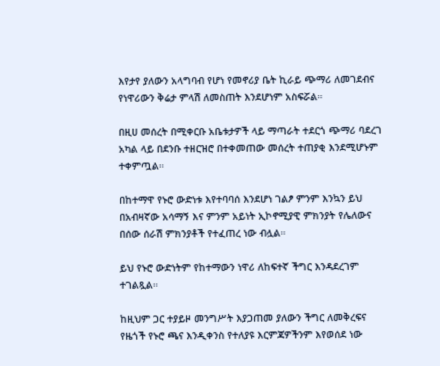እየታየ ያለውን አላግባብ የሆነ የመኖሪያ ቤት ኪራይ ጭማሪ ለመገደብና የነዋሪውን ቅሬታ ምላሽ ለመስጠት እንደሆነም አስፍሯል።

በዚሀ መሰረት በሚቀርቡ አቤቱታዎች ላይ ማጣራት ተደርጎ ጭማሪ ባደረገ አካል ላይ በደንቡ ተዘርዝሮ በተቀመጠው መሰረት ተጠያቂ እንደሚሆኑም ተቀምጧል።

በከተማዋ የኑሮ ውድነቱ እየተባባሰ እንደሆነ ገልፆ ምንም እንኳን ይህ በአብዛኛው አሳማኝ እና ምንም አይነት ኢኮኖሚያዊ ምክንያት የሌለውና በሰው ሰራሽ ምክንያቶች የተፈጠረ ነው ብሏል።

ይህ የኑሮ ውድነትም የከተማውን ነዋሪ ለከፍተኛ ችግር እንዳደረገም ተገልጿል።

ከዚህም ጋር ተያይዞ መንግሥት እያጋጠመ ያለውን ችግር ለመቅረፍና የዜጎች የኑሮ ጫና እንዲቀንስ የተለያዩ እርምጃዎችንም እየወሰደ ነው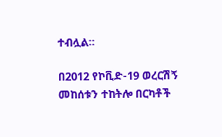ተብሏል።

በ2012 የኮቪድ-19 ወረርሽኝ መከሰቱን ተከትሎ በርካቶች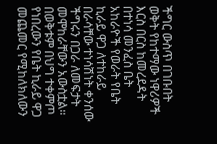ችግር ውስጥ በገቡበት ወቅት የከተማው ነዋሪዎች እርስ በርስ ከመረደዳት በተነሳ መንፈስ ቤት አከራዮች የወራት የቤት ኪራይ ዋጋ ለተከራይ በራሳቸው ተነሳሽነት ቀንሰው ችግሩን በጋራ ለመፍታት መሞከራቸውን አውስቷል። በወቅቱም በህግ ተቀምጦ የነበረውን የቤት ኪራይ ዋጋ መጨመር የሚከለክለውን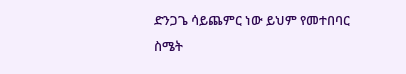ድንጋጌ ሳይጨምር ነው ይህም የመተበባር ስሜት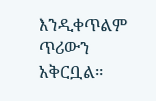እንዲቀጥልም ጥሪውን አቅርቧል።